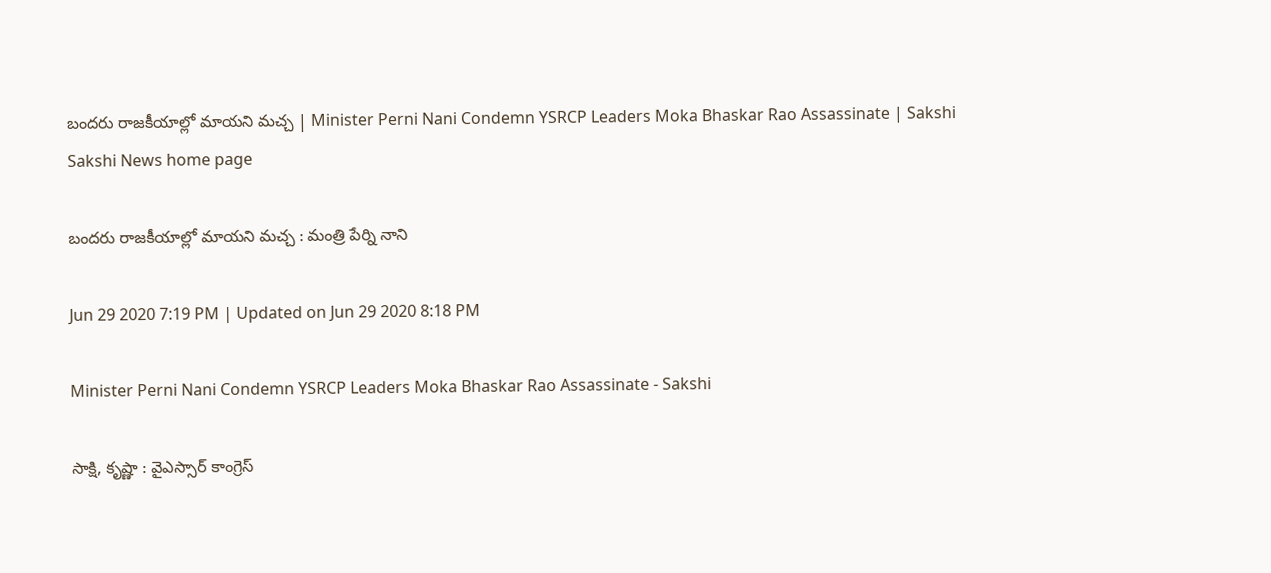బందరు రాజకీయాల్లో మాయని మచ్చ | Minister Perni Nani Condemn YSRCP Leaders Moka Bhaskar Rao Assassinate | Sakshi
Sakshi News home page

బందరు రాజకీయాల్లో మాయని మచ్చ : మంత్రి పేర్ని నాని

Jun 29 2020 7:19 PM | Updated on Jun 29 2020 8:18 PM

Minister Perni Nani Condemn YSRCP Leaders Moka Bhaskar Rao Assassinate - Sakshi

సాక్షి, కృష్ణా : వైఎస్సార్‌ కాంగ్రెస్‌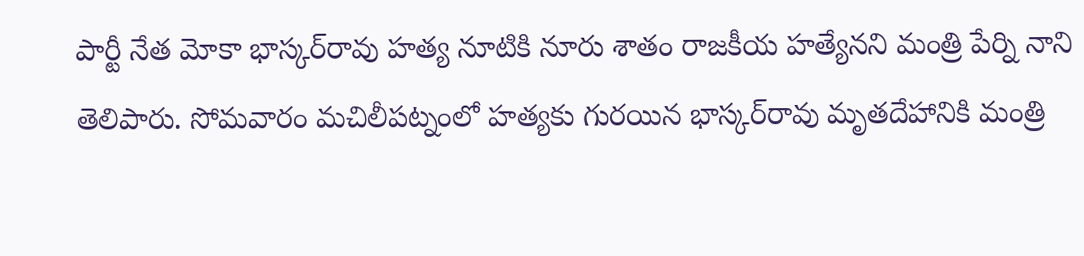పార్టీ నేత మోకా భాస్కర్‌రావు హత్య నూటికి నూరు శాతం రాజకీయ హత్యేనని మంత్రి పేర్ని నాని తెలిపారు. సోమవారం మచిలీపట్నంలో హత్యకు గురయిన భాస్కర్‌రావు మృతదేహానికి మంత్రి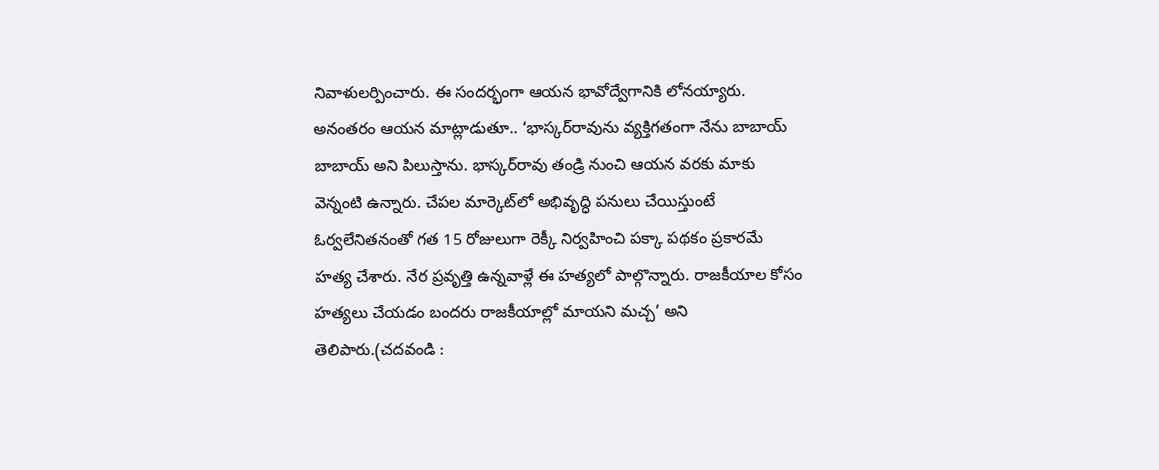నివాళులర్పించారు. ఈ సందర్భంగా ఆయన భావోద్వేగానికి లోనయ్యారు. అనంతరం ఆయన మాట్లాడుతూ.. ‘భాస్కర్‌రావును వ్యక్తిగతంగా నేను బాబాయ్‌ బాబాయ్‌ అని పిలుస్తాను. భాస్కర్‌రావు తండ్రి నుంచి ఆయన వరకు మాకు వెన్నంటి ఉన్నారు. చేపల మార్కెట్‌లో అభివృద్ధి పనులు చేయిస్తుంటే ఓర్వలేనితనంతో గత 15 రోజులుగా రెక్కీ నిర్వహించి పక్కా పథకం ప్రకారమే హత్య చేశారు. నేర ప్రవృత్తి ఉన్నవాళ్లే ఈ హత్యలో పాల్గొన్నారు. రాజకీయాల కోసం హత్యలు చేయడం బందరు రాజకీయాల్లో మాయని మచ్చ’ అని తెలిపారు.(చదవండి :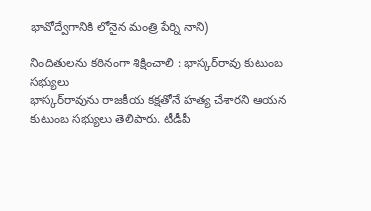భావోద్వేగానికి లోనైన మంత్రి పేర్ని నాని)

నిందితులను కఠినంగా శిక్షించాలి : భాస్కర్‌రావు కుటుంబ సభ్యులు
భాస్కర్‌రావును రాజకీయ కక్షతోనే హత్య చేశారని ఆయన కుటుంబ సభ్యులు తెలిపారు. టీడీపీ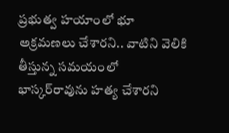ప్రభుత్వ హయాంలో భూ అక్రమణలు చేశారని.. వాటిని వెలికి తీస్తున్న సమయంలో భాస్కర్‌రావును హత్య చేశారని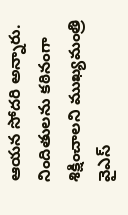ఆయన సోదరి అన్నారు. నిందితులను కఠినంగా శిక్షించాలని ముఖ్యమంత్రి వైఎస్‌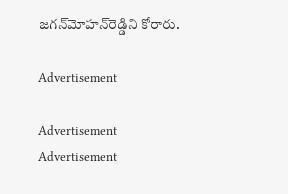జగన్‌మోహన్‌రెడ్డిని కోరారు.

Advertisement

Advertisement
Advertisement